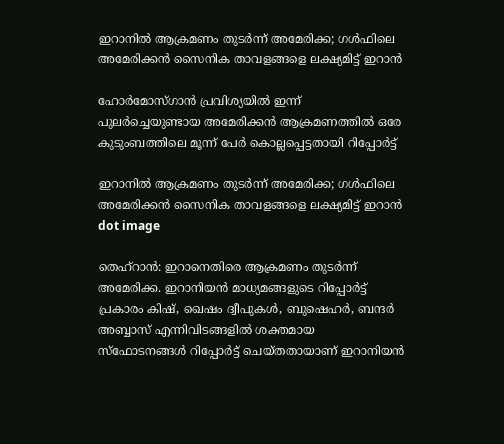ഇറാനിൽ ആക്രമണം തുടർന്ന് അമേരിക്ക; ഗൾഫിലെ അമേരിക്കൻ സൈനിക താവളങ്ങളെ ലക്ഷ്യമിട്ട് ഇറാൻ

ഹോർമോസ്ഗാൻ പ്രവിശ്യയിൽ ഇന്ന് പുലർച്ചെയുണ്ടായ അമേരിക്കൻ ആക്രമണത്തിൽ ഒരേ കുടുംബത്തിലെ മൂന്ന് പേർ കൊല്ലപ്പെട്ടതായി റിപ്പോർട്ട്

ഇറാനിൽ ആക്രമണം തുടർന്ന് അമേരിക്ക; ഗൾഫിലെ അമേരിക്കൻ സൈനിക താവളങ്ങളെ ലക്ഷ്യമിട്ട് ഇറാൻ
dot image

തെഹ്റാൻ: ഇറാനെതിരെ ആക്രമണം തുടർന്ന് അമേരിക്ക. ഇറാനിയൻ മാധ്യമങ്ങളുടെ റിപ്പോർട്ട് പ്രകാരം കിഷ്, ഖെഷം ദ്വീപുകൾ, ബുഷെഹർ, ബന്ദർ അബ്ബാസ് എന്നിവിടങ്ങളിൽ ശക്തമായ സ്ഫോടനങ്ങൾ റിപ്പോർട്ട് ചെയ്തതായാണ് ഇറാനിയൻ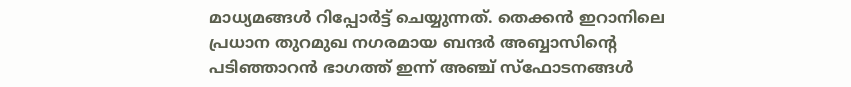മാധ്യമങ്ങൾ റിപ്പോർട്ട് ചെയ്യുന്നത്. തെക്കൻ ഇറാനിലെ പ്രധാന തുറമുഖ നഗരമായ ബന്ദർ അബ്ബാസിന്റെ പടിഞ്ഞാറൻ ഭാഗത്ത് ഇന്ന് അഞ്ച് സ്ഫോടനങ്ങൾ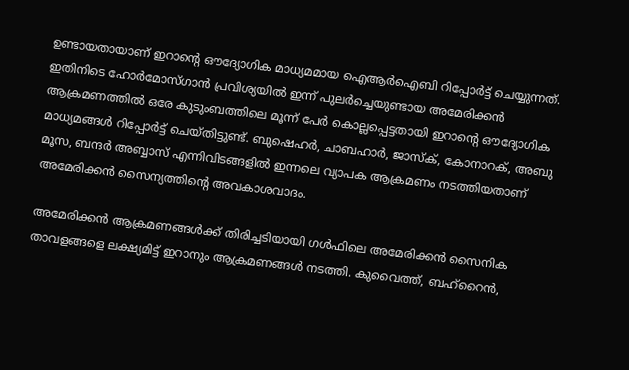ഉണ്ടായതായാണ് ഇറാന്റെ ഔദ്യോഗിക മാധ്യമമായ ഐആർഐബി റിപ്പോർട്ട് ചെയ്യുന്നത്. ഇതിനിടെ ഹോർമോസ്ഗാൻ പ്രവിശ്യയിൽ ഇന്ന് പുലർച്ചെയുണ്ടായ അമേരിക്കൻ ആക്രമണത്തിൽ ഒരേ കുടുംബത്തിലെ മൂന്ന് പേർ കൊല്ലപ്പെട്ടതായി ഇറാന്റെ ഔദ്യോഗിക മാധ്യമങ്ങൾ റിപ്പോർട്ട് ചെയ്തിട്ടുണ്ട്. ബുഷെഹർ, ചാബഹാർ, ജാസ്ക്, കോനാറക്, അബു മൂസ, ബന്ദർ അബ്ബാസ് എന്നിവിടങ്ങളിൽ ഇന്നലെ വ്യാപക ആക്രമണം നടത്തിയതാണ് അമേരിക്കൻ സൈന്യത്തിൻ്റെ അവകാശവാദം.

അമേരിക്കൻ ആക്രമണങ്ങൾക്ക് തിരിച്ചടിയായി ഗൾഫിലെ അമേരിക്കൻ സൈനിക താവളങ്ങളെ ലക്ഷ്യമിട്ട് ഇറാനും ആക്രമണങ്ങൾ നടത്തി. കുവൈത്ത്, ബഹ്‌റൈൻ,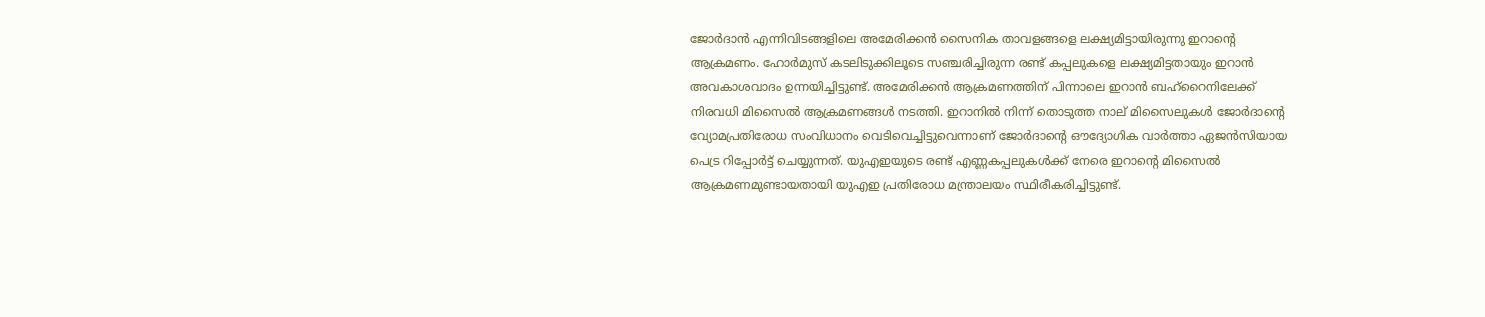ജോർദാൻ എന്നിവിടങ്ങളിലെ അമേരിക്കൻ സൈനിക താവളങ്ങളെ ലക്ഷ്യമിട്ടായിരുന്നു ഇറാൻ്റെ ആക്രമണം. ഹോർമുസ് കടലിടുക്കിലൂടെ സഞ്ചരിച്ചിരുന്ന രണ്ട് കപ്പലുകളെ ലക്ഷ്യമിട്ടതായും ഇറാൻ അവകാശവാദം ഉന്നയിച്ചിട്ടുണ്ട്. അമേരിക്കൻ ആക്രമണത്തിന് പിന്നാലെ ഇറാൻ ബഹ്‌റൈനിലേക്ക് നിരവധി മിസൈൽ ആക്രമണങ്ങൾ നടത്തി. ഇറാനിൽ നിന്ന് തൊടുത്ത നാല് മിസൈലുകൾ ജോർദാന്റെ വ്യോമപ്രതിരോധ സംവിധാനം വെടിവെച്ചിട്ടുവെന്നാണ് ജോർദാന്റെ ഔദ്യോഗിക വാർത്താ ഏജൻസിയായ പെട്ര റിപ്പോർട്ട് ചെയ്യുന്നത്. യുഎഇയുടെ രണ്ട് എണ്ണകപ്പലുകൾക്ക് നേരെ ഇറാന്റെ മിസൈൽ ആക്രമണമുണ്ടായതായി യുഎഇ പ്രതിരോധ മന്ത്രാലയം സ്ഥിരീകരിച്ചിട്ടുണ്ട്.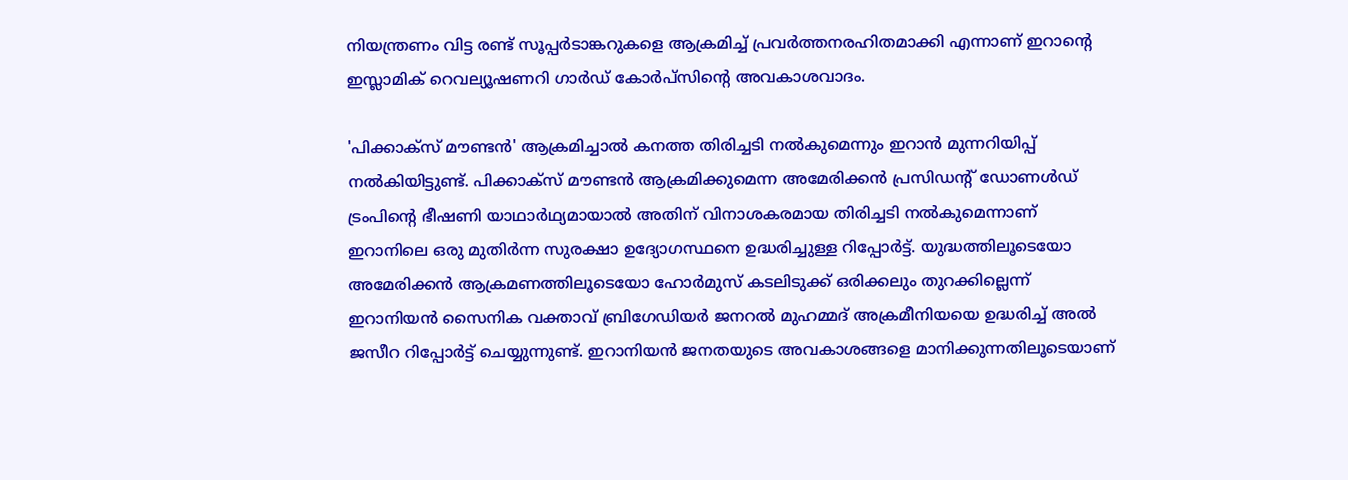നിയന്ത്രണം വിട്ട രണ്ട് സൂപ്പർടാങ്കറുകളെ ആക്രമിച്ച് പ്രവർത്തനരഹിതമാക്കി എന്നാണ് ഇറാന്റെ ഇസ്ലാമിക് റെവല്യൂഷണറി ഗാർഡ് കോർപ്സിൻ്റെ അവകാശവാദം.

'പിക്കാക്സ് മൗണ്ടൻ' ആക്രമിച്ചാൽ കനത്ത തിരിച്ചടി നൽകുമെന്നും ഇറാൻ മുന്നറിയിപ്പ് നൽകിയിട്ടുണ്ട്. പിക്കാക്സ് മൗണ്ടൻ ആക്രമിക്കുമെന്ന അമേരിക്കൻ പ്രസിഡൻ്റ് ഡോണൾഡ് ട്രംപിൻ്റെ ഭീഷണി യാഥാർഥ്യമായാൽ അതിന് വിനാശകരമായ തിരിച്ചടി നൽകുമെന്നാണ് ഇറാനിലെ ഒരു മുതിർന്ന സുരക്ഷാ ഉദ്യോഗസ്ഥനെ ഉദ്ധരിച്ചുള്ള റിപ്പോർട്ട്. യുദ്ധത്തിലൂടെയോ അമേരിക്കൻ ആക്രമണത്തിലൂടെയോ ഹോർമുസ് കടലിടുക്ക് ഒരിക്കലും തുറക്കില്ലെന്ന് ഇറാനിയൻ സൈനിക വക്താവ് ബ്രിഗേഡിയർ ജനറൽ മുഹമ്മദ് അക്രമീനിയയെ ഉദ്ധരിച്ച് അൽ ജസീറ റിപ്പോർട്ട് ചെയ്യുന്നുണ്ട്. ഇറാനിയൻ ജനതയുടെ അവകാശങ്ങളെ മാനിക്കുന്നതിലൂടെയാണ്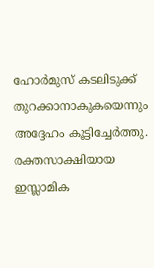ഹോർമുസ് കടലിടുക്ക് തുറക്കാനാകുകയെന്നും അദ്ദേഹം കൂട്ടിച്ചേർത്തു. രക്തസാക്ഷിയായ ഇസ്ലാമിക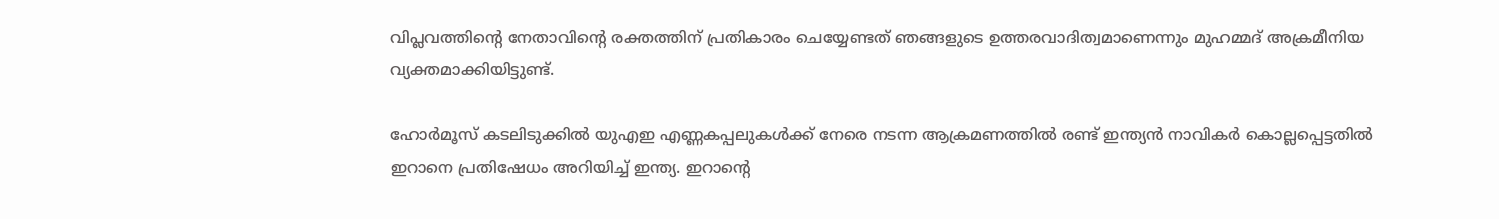വിപ്ലവത്തിന്റെ നേതാവിന്റെ രക്തത്തിന് പ്രതികാരം ചെയ്യേണ്ടത് ഞങ്ങളുടെ ഉത്തരവാദിത്വമാണെന്നും മുഹമ്മദ് അക്രമീനിയ വ്യക്തമാക്കിയിട്ടുണ്ട്.

ഹോർമൂസ് കടലിടുക്കിൽ യുഎഇ എണ്ണകപ്പലുകൾക്ക് നേരെ നടന്ന ആക്രമണത്തിൽ രണ്ട് ഇന്ത്യൻ നാവികർ കൊല്ലപ്പെട്ടതിൽ ഇറാനെ പ്രതിഷേധം അറിയിച്ച് ഇന്ത്യ. ഇറാന്റെ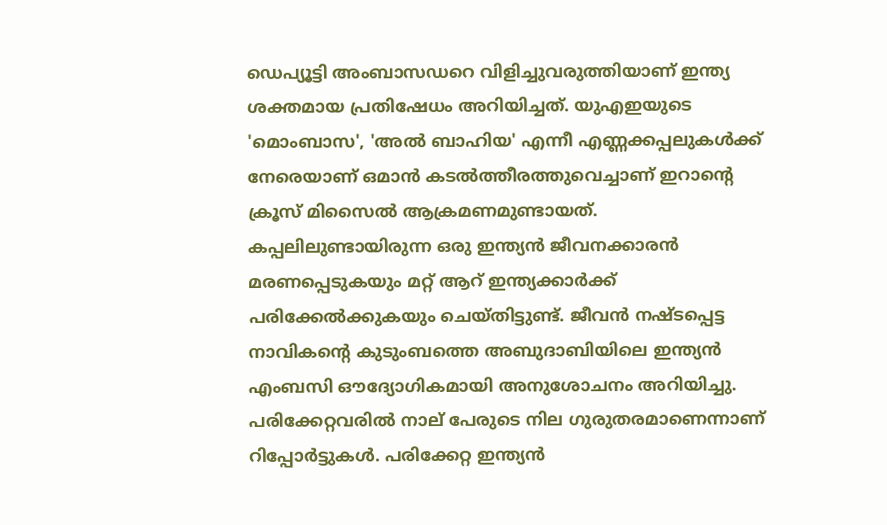ഡെപ്യൂട്ടി അംബാസഡറെ വിളിച്ചുവരുത്തിയാണ് ഇന്ത്യ ശക്തമായ പ്രതിഷേധം അറിയിച്ചത്. യുഎഇയുടെ 'മൊംബാസ', 'അൽ ബാഹിയ' എന്നീ എണ്ണക്കപ്പലുകൾക്ക് നേരെയാണ് ഒമാൻ കടൽത്തീരത്തുവെച്ചാണ് ഇറാന്റെ ക്രൂസ് മിസൈൽ ആക്രമണമുണ്ടായത്. കപ്പലിലുണ്ടായിരുന്ന ഒരു ഇന്ത്യൻ ജീവനക്കാരൻ മരണപ്പെടുകയും മറ്റ് ആറ് ഇന്ത്യക്കാർക്ക് പരിക്കേൽക്കുകയും ചെയ്തിട്ടുണ്ട്. ജീവൻ നഷ്ടപ്പെട്ട നാവികന്റെ കുടുംബത്തെ അബുദാബിയിലെ ഇന്ത്യൻ എംബസി ഔദ്യോഗികമായി അനുശോചനം അറിയിച്ചു. പരിക്കേറ്റവരിൽ നാല് പേരുടെ നില ഗുരുതരമാണെന്നാണ് റിപ്പോർട്ടുകൾ. പരിക്കേറ്റ ഇന്ത്യൻ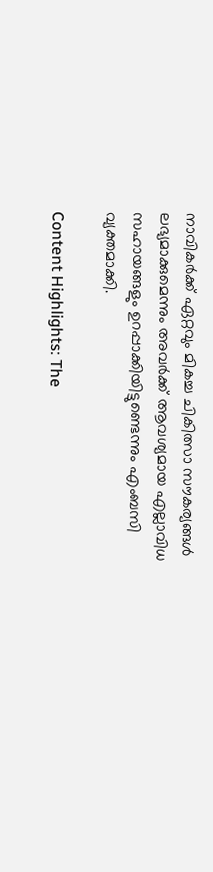നാവികർക്ക് ഏറ്റവും മികച്ച ചികിത്സാ സൗകര്യങ്ങൾ ലഭ്യമാക്കുമെന്നും അവർക്ക് ആവശ്യമായ എല്ലാവിധ സഹായങ്ങളും ഉറപ്പാക്കിയിട്ടുണ്ടെന്നും എംബസി വ്യക്തമാക്കി.

Content Highlights: The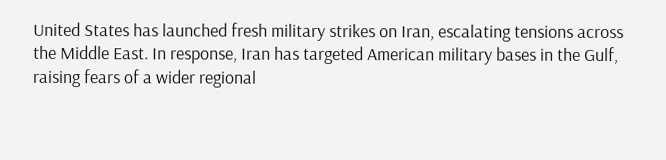United States has launched fresh military strikes on Iran, escalating tensions across the Middle East. In response, Iran has targeted American military bases in the Gulf, raising fears of a wider regional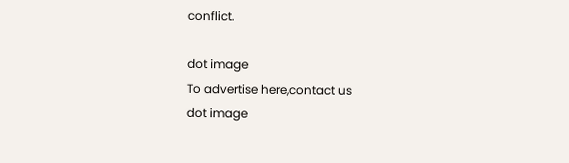conflict.

dot image
To advertise here,contact us
dot image